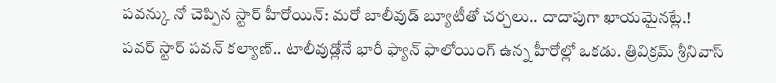పవన్కు నో చెప్పిన స్టార్ హీరోయిన్: మరో బాలీవుడ్ బ్యూటీతో చర్చలు.. దాదాపుగా ఖాయమైనట్లే.!
పవర్ స్టార్ పవన్ కల్యాణ్.. టాలీవుడ్లోనే భారీ ఫ్యాన్ ఫాలోయింగ్ ఉన్న హీరోల్లో ఒకడు. త్రివిక్రమ్ శ్రీనివాస్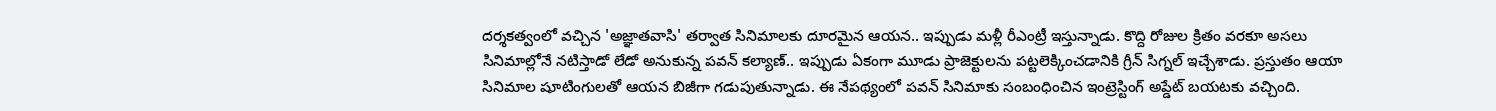దర్శకత్వంలో వచ్చిన 'అజ్ఞాతవాసి' తర్వాత సినిమాలకు దూరమైన ఆయన.. ఇప్పుడు మళ్లీ రీఎంట్రీ ఇస్తున్నాడు. కొద్ది రోజుల క్రితం వరకూ అసలు సినిమాల్లోనే నటిస్తాడో లేడో అనుకున్న పవన్ కల్యాణ్.. ఇప్పుడు ఏకంగా మూడు ప్రాజెక్టులను పట్టలెక్కించడానికి గ్రీన్ సిగ్నల్ ఇచ్చేశాడు. ప్రస్తుతం ఆయా సినిమాల షూటింగులతో ఆయన బిజీగా గడుపుతున్నాడు. ఈ నేపథ్యంలో పవన్ సినిమాకు సంబంధించిన ఇంట్రెస్టింగ్ అప్డేట్ బయటకు వచ్చింది.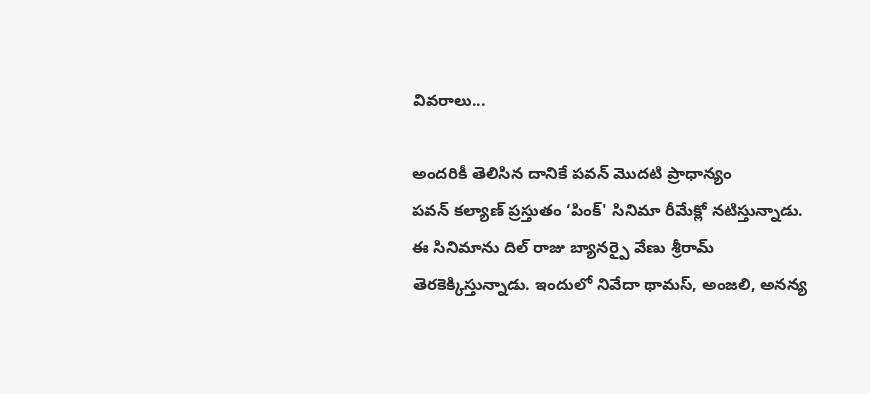వివరాలు...

అందరికీ తెలిసిన దానికే పవన్ మొదటి ప్రాధాన్యం
పవన్ కల్యాణ్ ప్రస్తుతం ‘పింక్' సినిమా రీమేక్లో నటిస్తున్నాడు. ఈ సినిమాను దిల్ రాజు బ్యానర్పై వేణు శ్రీరామ్ తెరకెక్కిస్తున్నాడు. ఇందులో నివేదా థామస్, అంజలి, అనన్య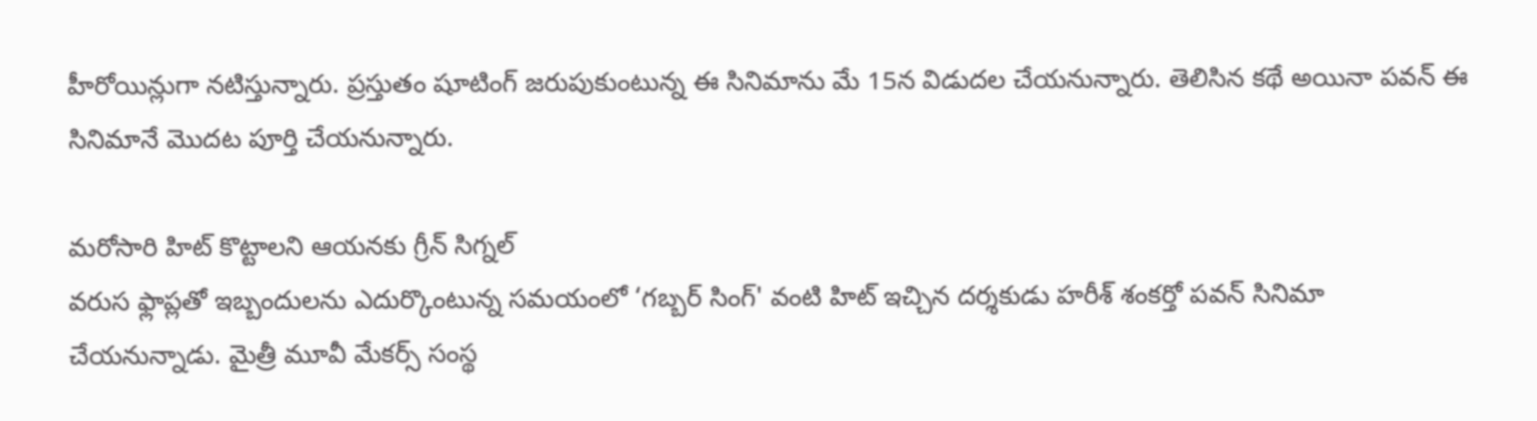హీరోయిన్లుగా నటిస్తున్నారు. ప్రస్తుతం షూటింగ్ జరుపుకుంటున్న ఈ సినిమాను మే 15న విడుదల చేయనున్నారు. తెలిసిన కథే అయినా పవన్ ఈ సినిమానే మొదట పూర్తి చేయనున్నారు.

మరోసారి హిట్ కొట్టాలని ఆయనకు గ్రీన్ సిగ్నల్
వరుస ఫ్లాప్లతో ఇబ్బందులను ఎదుర్కొంటున్న సమయంలో ‘గబ్బర్ సింగ్' వంటి హిట్ ఇచ్చిన దర్శకుడు హరీశ్ శంకర్తో పవన్ సినిమా చేయనున్నాడు. మైత్రీ మూవీ మేకర్స్ సంస్థ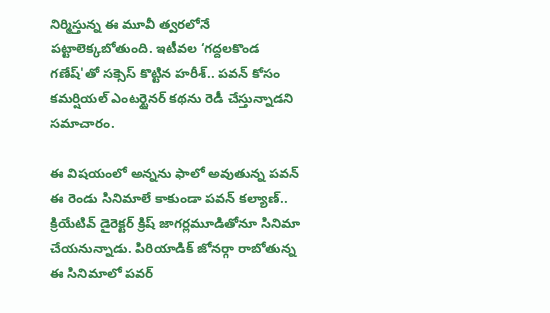నిర్మిస్తున్న ఈ మూవీ త్వరలోనే పట్టాలెక్కబోతుంది. ఇటీవల ‘గద్దలకొండ గణేష్'తో సక్సెస్ కొట్టిన హరీశ్.. పవన్ కోసం కమర్షియల్ ఎంటర్టైనర్ కథను రెడీ చేస్తున్నాడని సమాచారం.

ఈ విషయంలో అన్నను ఫాలో అవుతున్న పవన్
ఈ రెండు సినిమాలే కాకుండా పవన్ కల్యాణ్.. క్రియేటివ్ డైరెక్టర్ క్రిష్ జాగర్లమూడితోనూ సినిమా చేయనున్నాడు. పిరియాడిక్ జోనర్గా రాబోతున్న ఈ సినిమాలో పవర్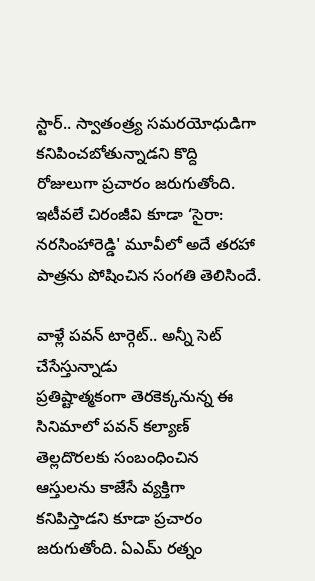స్టార్.. స్వాతంత్ర్య సమరయోధుడిగా కనిపించబోతున్నాడని కొద్ది రోజులుగా ప్రచారం జరుగుతోంది. ఇటీవలే చిరంజీవి కూడా ‘సైరా: నరసింహారెడ్డి' మూవీలో అదే తరహా పాత్రను పోషించిన సంగతి తెలిసిందే.

వాళ్లే పవన్ టార్గెట్.. అన్నీ సెట్ చేసేస్తున్నాడు
ప్రతిష్టాత్మకంగా తెరకెక్కనున్న ఈ సినిమాలో పవన్ కల్యాణ్ తెల్లదొరలకు సంబంధించిన ఆస్తులను కాజేసే వ్యక్తిగా కనిపిస్తాడని కూడా ప్రచారం జరుగుతోంది. ఏఎమ్ రత్నం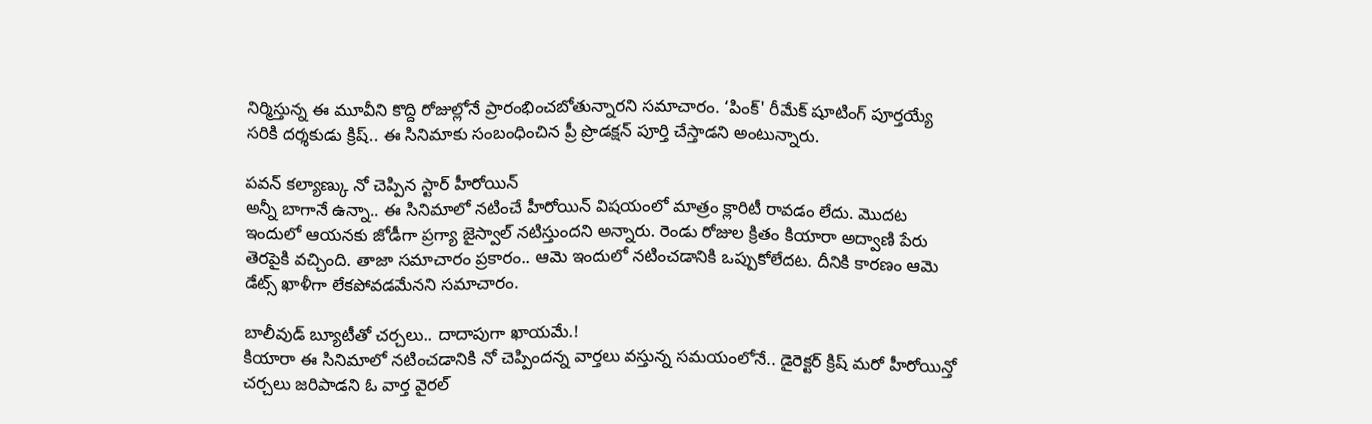నిర్మిస్తున్న ఈ మూవీని కొద్ది రోజుల్లోనే ప్రారంభించబోతున్నారని సమాచారం. ‘పింక్' రీమేక్ షూటింగ్ పూర్తయ్యే సరికి దర్శకుడు క్రిష్.. ఈ సినిమాకు సంబంధించిన ప్రీ ప్రొడక్షన్ పూర్తి చేస్తాడని అంటున్నారు.

పవన్ కల్యాణ్కు నో చెప్పిన స్టార్ హీరోయిన్
అన్నీ బాగానే ఉన్నా.. ఈ సినిమాలో నటించే హీరోయిన్ విషయంలో మాత్రం క్లారిటీ రావడం లేదు. మొదట ఇందులో ఆయనకు జోడీగా ప్రగ్యా జైస్వాల్ నటిస్తుందని అన్నారు. రెండు రోజుల క్రితం కియారా అద్వాణి పేరు తెరపైకి వచ్చింది. తాజా సమాచారం ప్రకారం.. ఆమె ఇందులో నటించడానికి ఒప్పుకోలేదట. దీనికి కారణం ఆమె డేట్స్ ఖాళీగా లేకపోవడమేనని సమాచారం.

బాలీవుడ్ బ్యూటీతో చర్చలు.. దాదాపుగా ఖాయమే.!
కియారా ఈ సినిమాలో నటించడానికి నో చెప్పిందన్న వార్తలు వస్తున్న సమయంలోనే.. డైరెక్టర్ క్రిష్ మరో హీరోయిన్తో చర్చలు జరిపాడని ఓ వార్త వైరల్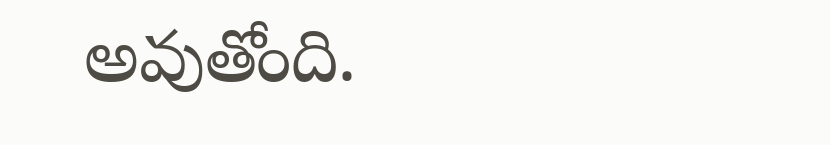అవుతోంది.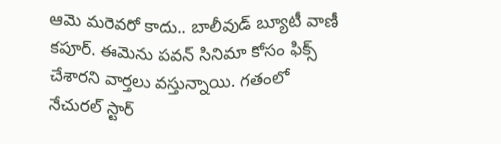ఆమె మరెవరో కాదు.. బాలీవుడ్ బ్యూటీ వాణీ కపూర్. ఈమెను పవన్ సినిమా కోసం ఫిక్స్ చేశారని వార్తలు వస్తున్నాయి. గతంలో నేచురల్ స్టార్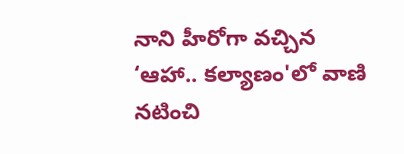నాని హీరోగా వచ్చిన ‘ఆహా.. కల్యాణం'లో వాణి నటించి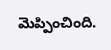మెప్పించింది.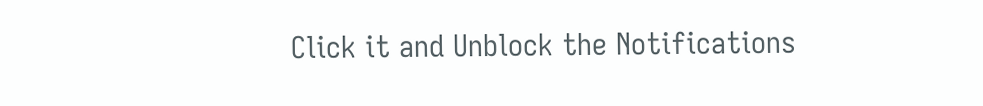Click it and Unblock the Notifications